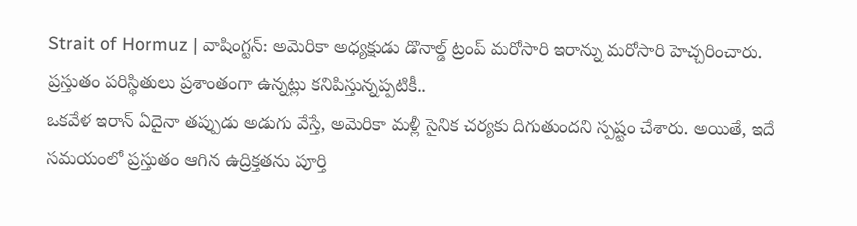Strait of Hormuz | వాషింగ్టన్: అమెరికా అధ్యక్షుడు డొనాల్డ్ ట్రంప్ మరోసారి ఇరాన్ను మరోసారి హెచ్చరించారు. ప్రస్తుతం పరిస్థితులు ప్రశాంతంగా ఉన్నట్లు కనిపిస్తున్నప్పటికీ..
ఒకవేళ ఇరాన్ ఏదైనా తప్పుడు అడుగు వేస్తే, అమెరికా మళ్లీ సైనిక చర్యకు దిగుతుందని స్పష్టం చేశారు. అయితే, ఇదే సమయంలో ప్రస్తుతం ఆగిన ఉద్రిక్తతను పూర్తి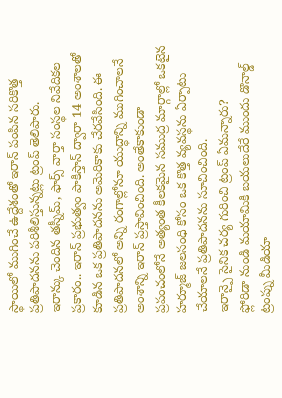స్థాయిలో ముగించే ఉద్దేశంతో ఇరాన్ పంపిన సరికొత్త ప్రతిపాదనను పరిశీలిస్తున్నట్లు ట్రంప్ తెలిపారు.
ఇరాన్కు చెందిన తస్నీమ్, ఫార్స్ వార్తా సంస్థల నివేదికల ప్రకారం.. ఇరాన్ ప్రభుత్వం పాకిస్తాన్ ద్వారా 14 అంశాలతో కూడిన ఒక ప్రతిపాదనను అమెరికాకు చేరవేసింది. ఈ ప్రతిపాదనలో అన్ని రంగాల్లోనూ యుద్ధాన్ని ముగించాలనే అంశాన్ని ఇరాన్ ప్రస్తావించింది. అంతేకాకుండా ప్రపంచంలోనే అత్యంత కీలకమైన సముద్ర మార్గాల్లో ఒకటైన హర్మూజ్ జలసంధి కోసం ఒక కొత్త వ్యవస్థను ఏర్పాటు చేయాలనే ప్రతిపాదనను సూచించింది.
ఇరాన్పై సైనిక చర్య గురించి ట్రంప్ ఏమన్నారు?
ఫ్లోరిడా నుండి మయామికి బయలుదేరే ముందు డొనాల్డ్ ట్రంప్ను మీడియా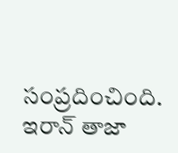సంప్రదించింది. ఇరాన్ తాజా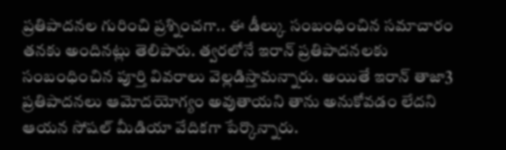ప్రతిపాదనల గురించి ప్రశ్నించగా.. ఈ డీల్కు సంబంధించిన సమాచారం తనకు అందినట్లు తెలిపారు. త్వరలోనే ఇరాన్ ప్రతిపాదనలకు సంబంధించిన పూర్తి వివరాలు వెల్లడిస్తామన్నారు. అయితే ఇరాన్ తాజా3 ప్రతిపాదనలు ఆమోదయోగ్యం అవుతాయని తాను అనుకోవడం లేదని ఆయన సోషల్ మీడియా వేదికగా పేర్కొన్నారు.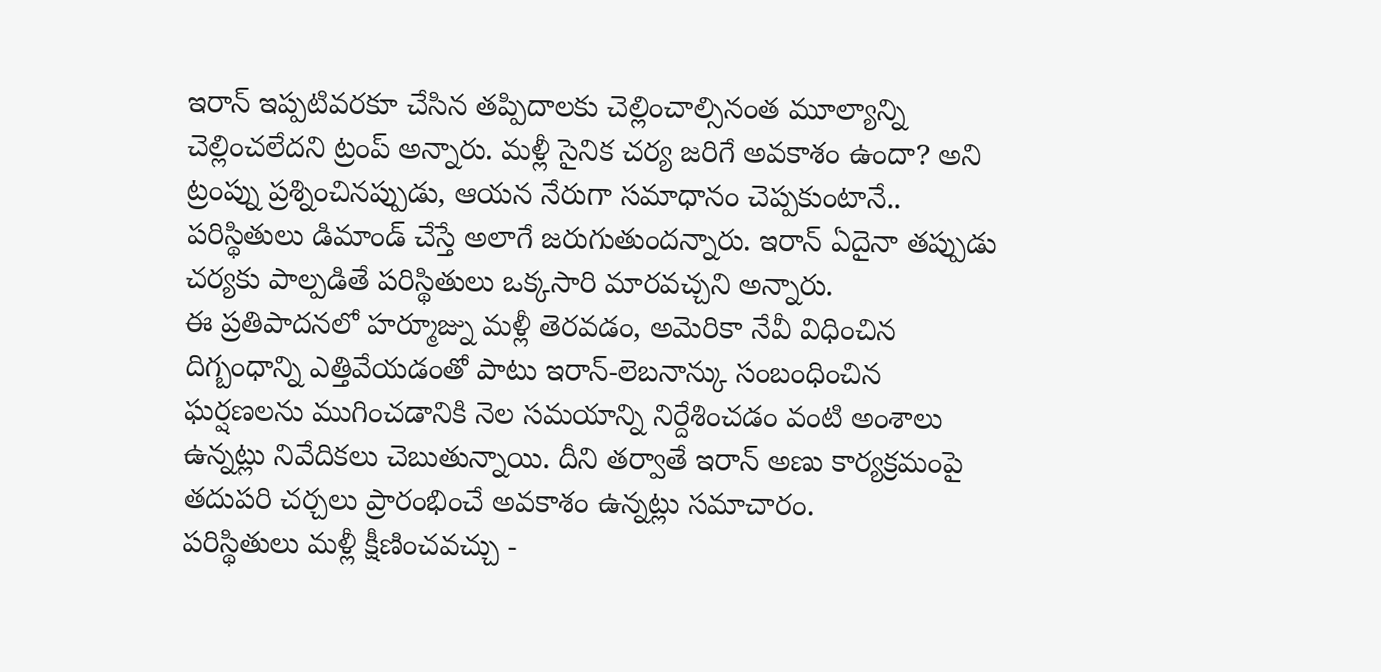ఇరాన్ ఇప్పటివరకూ చేసిన తప్పిదాలకు చెల్లించాల్సినంత మూల్యాన్ని చెల్లించలేదని ట్రంప్ అన్నారు. మళ్లీ సైనిక చర్య జరిగే అవకాశం ఉందా? అని ట్రంప్ను ప్రశ్నించినప్పుడు, ఆయన నేరుగా సమాధానం చెప్పకుంటానే.. పరిస్థితులు డిమాండ్ చేస్తే అలాగే జరుగుతుందన్నారు. ఇరాన్ ఏదైనా తప్పుడు చర్యకు పాల్పడితే పరిస్థితులు ఒక్కసారి మారవచ్చని అన్నారు.
ఈ ప్రతిపాదనలో హర్మూజ్ను మళ్లీ తెరవడం, అమెరికా నేవీ విధించిన దిగ్బంధాన్ని ఎత్తివేయడంతో పాటు ఇరాన్-లెబనాన్కు సంబంధించిన ఘర్షణలను ముగించడానికి నెల సమయాన్ని నిర్దేశించడం వంటి అంశాలు ఉన్నట్లు నివేదికలు చెబుతున్నాయి. దీని తర్వాతే ఇరాన్ అణు కార్యక్రమంపై తదుపరి చర్చలు ప్రారంభించే అవకాశం ఉన్నట్లు సమాచారం.
పరిస్థితులు మళ్లీ క్షీణించవచ్చు -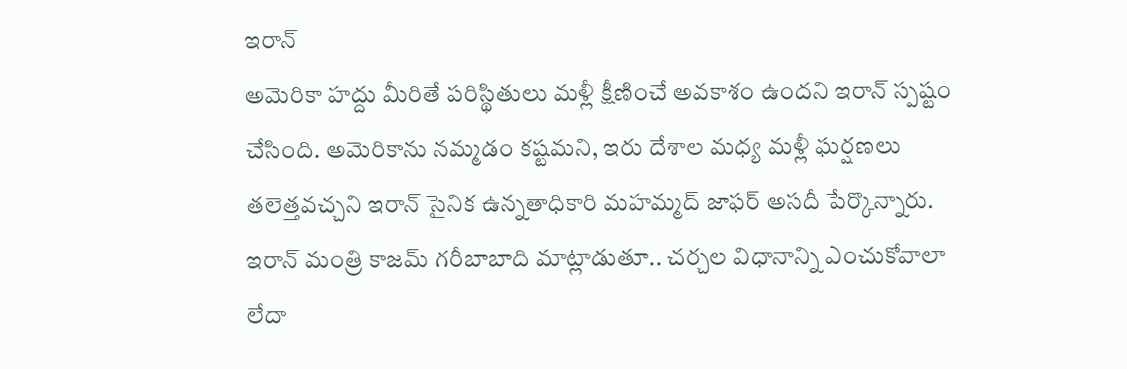ఇరాన్
అమెరికా హద్దు మీరితే పరిస్థితులు మళ్లీ క్షీణించే అవకాశం ఉందని ఇరాన్ స్పష్టం చేసింది. అమెరికాను నమ్మడం కష్టమని, ఇరు దేశాల మధ్య మళ్లీ ఘర్షణలు తలెత్తవచ్చని ఇరాన్ సైనిక ఉన్నతాధికారి మహమ్మద్ జాఫర్ అసదీ పేర్కొన్నారు. ఇరాన్ మంత్రి కాజమ్ గరీబాబాది మాట్లాడుతూ.. చర్చల విధానాన్ని ఎంచుకోవాలా లేదా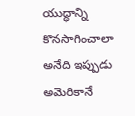యుద్ధాన్ని కొనసాగించాలా అనేది ఇప్పుడు అమెరికానే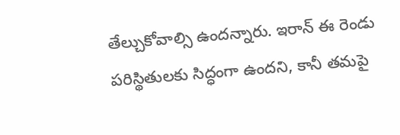తేల్చుకోవాల్సి ఉందన్నారు. ఇరాన్ ఈ రెండు పరిస్థితులకు సిద్ధంగా ఉందని, కానీ తమపై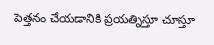పెత్తనం చేయడానికి ప్రయత్నిస్తూ చూస్తూ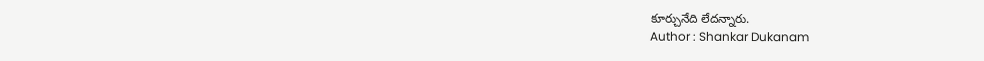కూర్చునేది లేదన్నారు.
Author : Shankar Dukanam